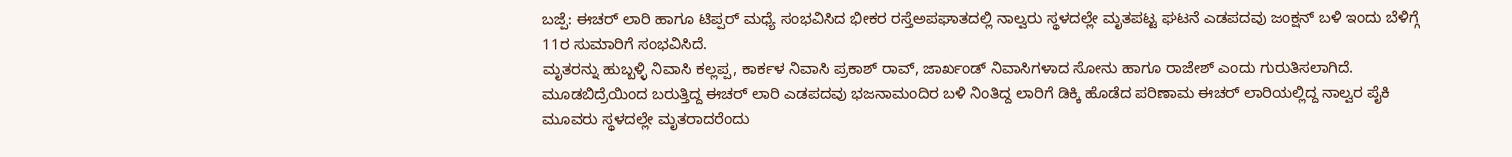ಬಜ್ಪೆ: ಈಚರ್ ಲಾರಿ ಹಾಗೂ ಟಿಪ್ಪರ್ ಮಧ್ಯೆ ಸಂಭವಿಸಿದ ಭೀಕರ ರಸ್ತೆಅಪಘಾತದಲ್ಲಿ ನಾಲ್ವರು ಸ್ಥಳದಲ್ಲೇ ಮೃತಪಟ್ಟ ಘಟನೆ ಎಡಪದವು ಜಂಕ್ಷನ್ ಬಳಿ ಇಂದು ಬೆಳಿಗ್ಗೆ 11ರ ಸುಮಾರಿಗೆ ಸಂಭವಿಸಿದೆ.
ಮೃತರನ್ನು ಹುಬ್ಬಳ್ಳಿ ನಿವಾಸಿ ಕಲ್ಲಪ್ಪ, ಕಾರ್ಕಳ ನಿವಾಸಿ ಪ್ರಕಾಶ್ ರಾವ್, ಜಾರ್ಖಂಡ್ ನಿವಾಸಿಗಳಾದ ಸೋನು ಹಾಗೂ ರಾಜೇಶ್ ಎಂದು ಗುರುತಿಸಲಾಗಿದೆ.
ಮೂಡಬಿದ್ರೆಯಿಂದ ಬರುತ್ತಿದ್ದ ಈಚರ್ ಲಾರಿ ಎಡಪದವು ಭಜನಾಮಂದಿರ ಬಳಿ ನಿಂತಿದ್ದ ಲಾರಿಗೆ ಡಿಕ್ಕಿ ಹೊಡೆದ ಪರಿಣಾಮ ಈಚರ್ ಲಾರಿಯಲ್ಲಿದ್ದ ನಾಲ್ವರ ಪೈಕಿ ಮೂವರು ಸ್ಥಳದಲ್ಲೇ ಮೃತರಾದರೆಂದು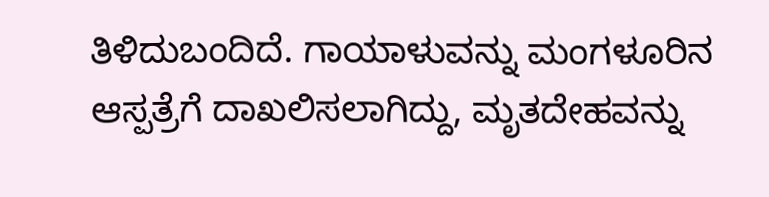ತಿಳಿದುಬಂದಿದೆ. ಗಾಯಾಳುವನ್ನು ಮಂಗಳೂರಿನ ಆಸ್ಪತ್ರೆಗೆ ದಾಖಲಿಸಲಾಗಿದ್ದು, ಮೃತದೇಹವನ್ನು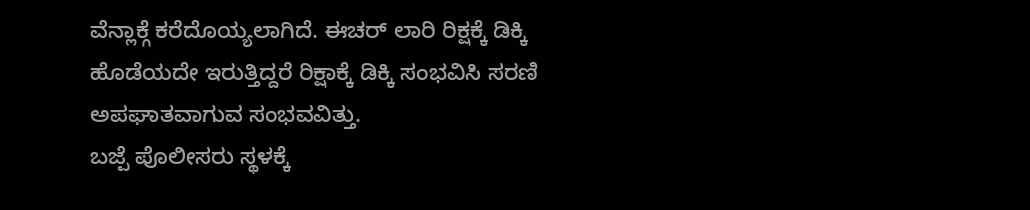ವೆನ್ಲಾಕ್ಗೆ ಕರೆದೊಯ್ಯಲಾಗಿದೆ. ಈಚರ್ ಲಾರಿ ರಿಕ್ಷಕ್ಕೆ ಡಿಕ್ಕಿ ಹೊಡೆಯದೇ ಇರುತ್ತಿದ್ದರೆ ರಿಕ್ಷಾಕ್ಕೆ ಡಿಕ್ಕಿ ಸಂಭವಿಸಿ ಸರಣಿ ಅಪಘಾತವಾಗುವ ಸಂಭವವಿತ್ತು.
ಬಜ್ಪೆ ಪೊಲೀಸರು ಸ್ಥಳಕ್ಕೆ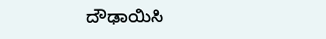ದೌಢಾಯಿಸಿ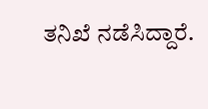ತನಿಖೆ ನಡೆಸಿದ್ದಾರೆ.